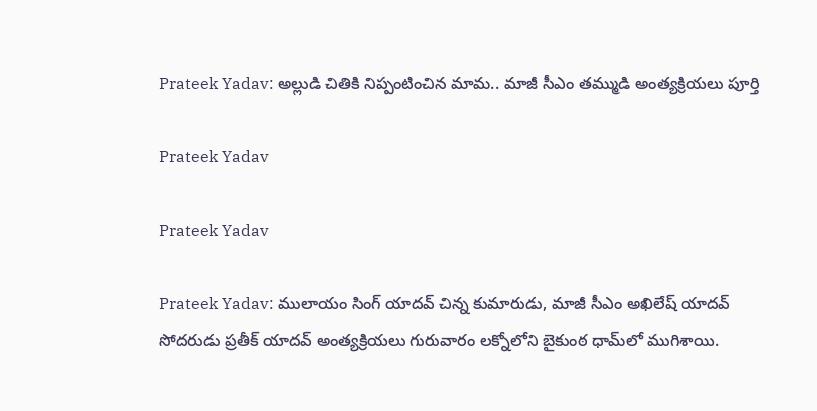Prateek Yadav: అల్లుడి చితికి నిప్పంటించిన మామ.. మాజీ సీఎం తమ్ముడి అంత్యక్రియలు పూర్తి

Prateek Yadav

Prateek Yadav

Prateek Yadav: ములాయం సింగ్ యాదవ్ చిన్న కుమారుడు, మాజీ సీఎం అఖిలేష్ యాదవ్ సోదరుడు ప్రతీక్ యాదవ్ అంత్యక్రియలు గురువారం లక్నోలోని బైకుంఠ ధామ్‌లో ముగిశాయి.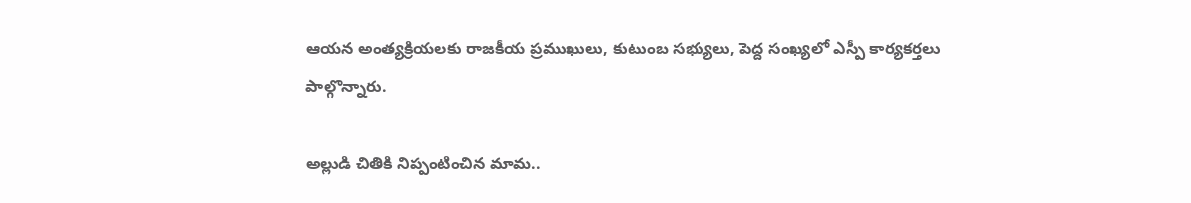ఆయన అంత్యక్రియలకు రాజకీయ ప్రముఖులు, కుటుంబ సభ్యులు, పెద్ద సంఖ్యలో ఎస్పీ కార్యకర్తలు పాల్గొన్నారు.

అల్లుడి చితికి నిప్పంటించిన మామ..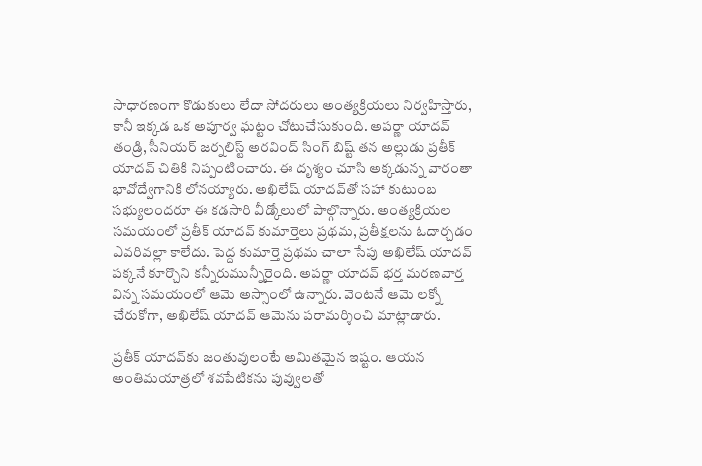సాధారణంగా కొడుకులు లేదా సోదరులు అంత్యక్రియలు నిర్వహిస్తారు, కానీ ఇక్కడ ఒక అపూర్వ ఘట్టం చోటుచేసుకుంది. అపర్ణా యాదవ్ తండ్రి, సీనియర్ జర్నలిస్ట్ అరవింద్ సింగ్ బిష్ట్ తన అల్లుడు ప్రతీక్ యాదవ్ చితికి నిప్పంటించారు. ఈ దృశ్యం చూసి అక్కడున్న వారంతా భావోద్వేగానికి లోనయ్యారు. అఖిలేష్ యాదవ్‌తో సహా కుటుంబ సభ్యులందరూ ఈ కడసారి వీడ్కోలులో పాల్గొన్నారు. అంత్యక్రియల సమయంలో ప్రతీక్ యాదవ్ కుమార్తెలు ప్రథమ, ప్రతీక్షలను ఓదార్చడం ఎవరివల్లా కాలేదు. పెద్ద కుమార్తె ప్రథమ చాలా సేపు అఖిలేష్ యాదవ్ పక్కనే కూర్చొని కన్నీరుమున్నీరైంది. అపర్ణా యాదవ్ భర్త మరణవార్త విన్న సమయంలో ఆమె అస్సాంలో ఉన్నారు. వెంటనే ఆమె లక్నో చేరుకోగా, అఖిలేష్ యాదవ్ ఆమెను పరామర్శించి మాట్లాడారు.

ప్రతీక్ యాదవ్‌కు జంతువులంటే అమితమైన ఇష్టం. ఆయన అంతిమయాత్రలో శవపేటికను పువ్వులతో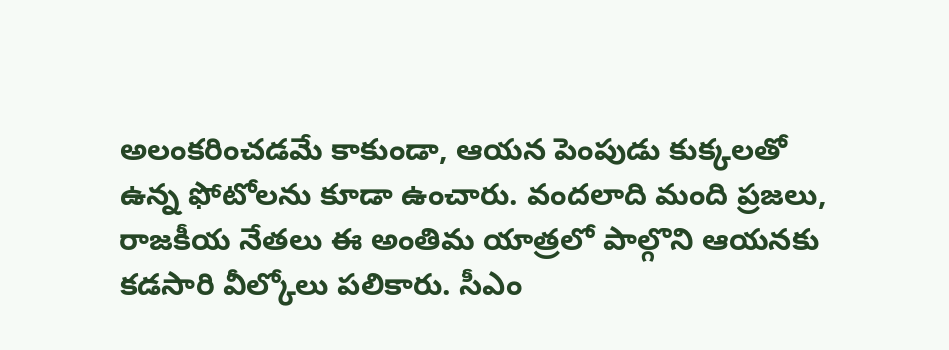అలంకరించడమే కాకుండా, ఆయన పెంపుడు కుక్కలతో ఉన్న ఫోటోలను కూడా ఉంచారు. వందలాది మంది ప్రజలు, రాజకీయ నేతలు ఈ అంతిమ యాత్రలో పాల్గొని ఆయనకు కడసారి వీల్కోలు పలికారు. సీఎం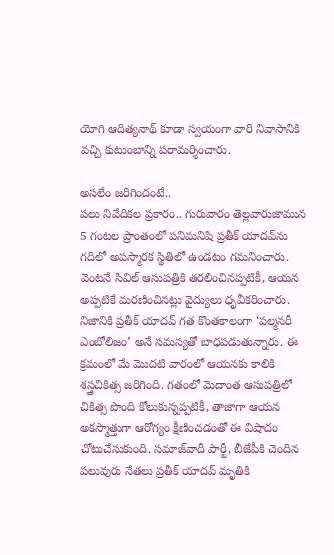యోగి ఆదిత్యనాథ్ కూడా స్వయంగా వారి నివాసానికి వచ్చి కుటుంబాన్ని పరామర్శించారు.

అసలేం జరిగిందంటే..
పలు నివేదికల ప్రకారం.. గురువారం తెల్లవారుజామున 5 గంటల ప్రాంతంలో పనిమనిషి ప్రతీక్ యాదవ్‌ను గదిలో అపస్మారక స్థితిలో ఉండటం గమనించారు. వెంటనే సివిల్ ఆసుపత్రికి తరలించినప్పటికీ, ఆయన అప్పటికే మరణించినట్లు వైద్యులు ధృవీకరించారు. నిజానికి ప్రతీక్ యాదవ్ గత కొంతకాలంగా ‘పల్మనరీ ఎంబోలిజం’ అనే సమస్యతో బాధపడుతున్నారు. ఈ క్రమంలో మే మొదటి వారంలో ఆయనకు కాలికి శస్త్రచికిత్స జరిగింది. గతంలో మెదాంత ఆసుపత్రిలో చికిత్స పొంది కోలుకున్నప్పటికీ, తాజాగా ఆయన అకస్మాత్తుగా ఆరోగ్యం క్షీణించడంతో ఈ విషాదం చోటుచేసుకుంది. సమాజ్‌వాదీ పార్టీ, బీజేపీకి చెందిన పలువురు నేతలు ప్రతీక్ యాదవ్ మృతికి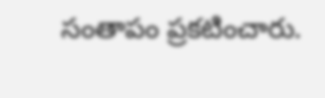సంతాపం ప్రకటించారు.